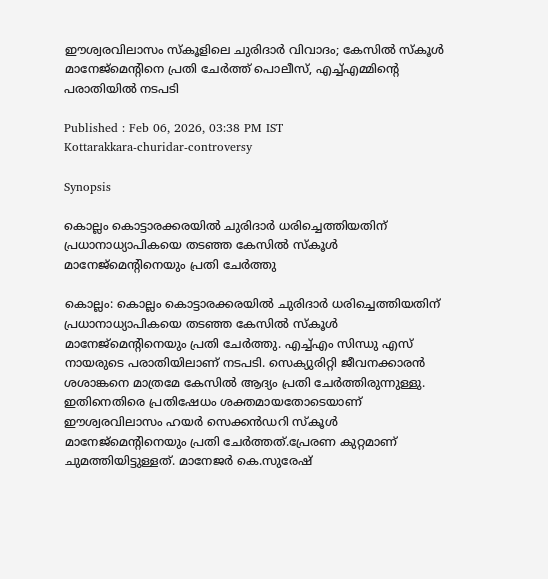ഈശ്വരവിലാസം സ്കൂളിലെ ചുരിദാര്‍ വിവാദം; കേസില്‍ സ്കൂൾ മാനേജ്മെന്‍റിനെ പ്രതി ചേര്‍ത്ത് പൊലീസ്, എച്ച്എമ്മിന്‍റെ പരാതിയിൽ നടപടി

Published : Feb 06, 2026, 03:38 PM IST
Kottarakkara-churidar-controversy

Synopsis

കൊല്ലം കൊട്ടാരക്കരയിൽ ചുരിദാർ ധരിച്ചെത്തിയതിന് പ്രധാനാധ്യാപികയെ തടഞ്ഞ കേസില്‍ സ്കൂൾ മാനേജ്മെന്‍റിനെയും പ്രതി ചേർത്തു

കൊല്ലം: കൊല്ലം കൊട്ടാരക്കരയിൽ ചുരിദാർ ധരിച്ചെത്തിയതിന് പ്രധാനാധ്യാപികയെ തടഞ്ഞ കേസില്‍ സ്കൂൾ മാനേജ്മെന്‍റിനെയും പ്രതി ചേർത്തു. എച്ച്എം സിന്ധു എസ് നായരുടെ പരാതിയിലാണ് നടപടി. സെക്യുരിറ്റി ജീവനക്കാരൻ ശശാങ്കനെ മാത്രമേ കേസില്‍ ആദ്യം പ്രതി ചേർത്തിരുന്നുള്ളു. ഇതിനെതിരെ പ്രതിഷേധം ശക്തമായതോടെയാണ് ഈശ്വരവിലാസം ഹയർ സെക്കൻഡറി സ്കൂൾ മാനേജ്മെന്‍റിനെയും പ്രതി ചേർത്തത്.പ്രേരണ കുറ്റമാണ് ചുമത്തിയിട്ടുള്ളത്. മാനേജർ കെ.സുരേഷ്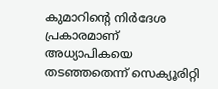കുമാറിന്‍റെ നിർദേശ പ്രകാരമാണ് അധ്യാപികയെ തടഞ്ഞതെന്ന് സെക്യൂരിറ്റി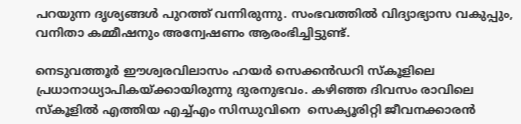പറയുന്ന ദൃശ്യങ്ങൾ പുറത്ത് വന്നിരുന്നു. സംഭവത്തിൽ വിദ്യാഭ്യാസ വകുപ്പും, വനിതാ കമ്മീഷനും അന്വേഷണം ആരംഭിച്ചിട്ടുണ്ട്.

നെടുവത്തൂർ ഈശ്വരവിലാസം ഹയർ സെക്കൻഡറി സ്കൂളിലെ പ്രധാനാധ്യാപികയ്ക്കായിരുന്നു ദുരനുഭവം. കഴിഞ്ഞ ദിവസം രാവിലെ സ്കൂളിൽ എത്തിയ എച്ച്എം സിന്ധുവിനെ  സെക്യൂരിറ്റി ജീവനക്കാരൻ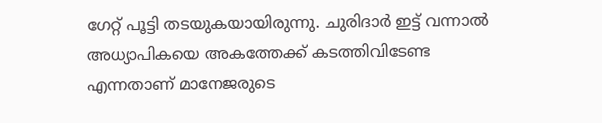ഗേറ്റ് പൂട്ടി തടയുകയായിരുന്നു. ചുരിദാർ ഇട്ട് വന്നാൽ അധ്യാപികയെ അകത്തേക്ക് കടത്തിവിടേണ്ട എന്നതാണ് മാനേജരുടെ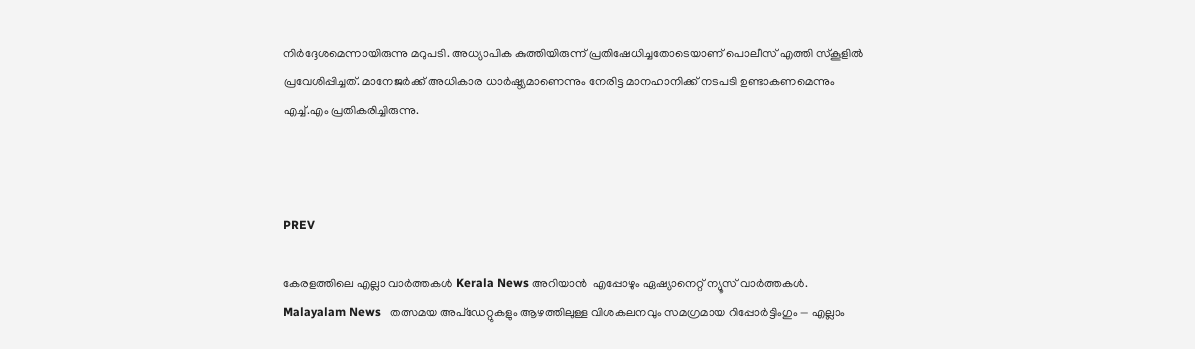നിർദ്ദേശമെന്നായിരുന്നു മറുപടി. അധ്യാപിക കുത്തിയിരുന്ന് പ്രതിഷേധിച്ചതോടെയാണ് പൊലീസ് എത്തി സ്കൂളിൽ പ്രവേശിപ്പിച്ചത്. മാനേജർക്ക് അധികാര ധാർഷ്ഠ്യമാണെന്നും നേരിട്ട മാനഹാനിക്ക് നടപടി ഉണ്ടാകണമെന്നും എച്ച്.എം പ്രതികരിച്ചിരുന്നു.



PREV

കേരളത്തിലെ എല്ലാ വാർത്തകൾ Kerala News അറിയാൻ  എപ്പോഴും ഏഷ്യാനെറ്റ് ന്യൂസ് വാർത്തകൾ.  Malayalam News   തത്സമയ അപ്‌ഡേറ്റുകളും ആഴത്തിലുള്ള വിശകലനവും സമഗ്രമായ റിപ്പോർട്ടിംഗും — എല്ലാം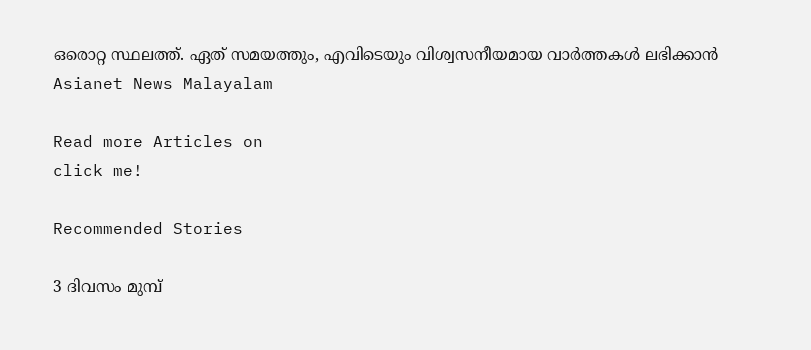ഒരൊറ്റ സ്ഥലത്ത്. ഏത് സമയത്തും, എവിടെയും വിശ്വസനീയമായ വാർത്തകൾ ലഭിക്കാൻ Asianet News Malayalam

Read more Articles on
click me!

Recommended Stories

3 ദിവസം മുമ്പ്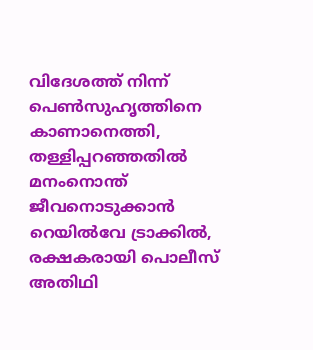വിദേശത്ത് നിന്ന് പെൺസുഹൃത്തിനെ കാണാനെത്തി, തള്ളിപ്പറഞ്ഞതിൽ മനംനൊന്ത് ജീവനൊടുക്കാൻ റെയിൽവേ ട്രാക്കിൽ, രക്ഷകരായി പൊലീസ്
അതിഥി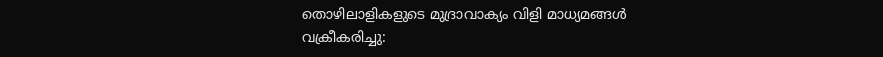തൊഴിലാളികളുടെ മുദ്രാവാക്യം വിളി മാധ്യമങ്ങൾ വക്രീകരിച്ചു: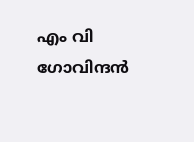എം വി ഗോവിന്ദൻ